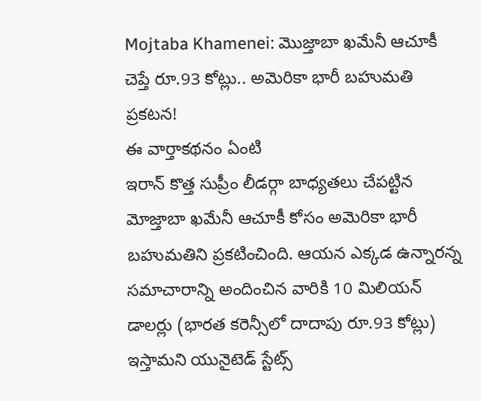Mojtaba Khamenei: మొజ్తాబా ఖమేనీ ఆచూకీ చెప్తే రూ.93 కోట్లు.. అమెరికా భారీ బహుమతి ప్రకటన!
ఈ వార్తాకథనం ఏంటి
ఇరాన్ కొత్త సుప్రీం లీడర్గా బాధ్యతలు చేపట్టిన మోజ్తాబా ఖమేనీ ఆచూకీ కోసం అమెరికా భారీ బహుమతిని ప్రకటించింది. ఆయన ఎక్కడ ఉన్నారన్న సమాచారాన్ని అందించిన వారికి 10 మిలియన్ డాలర్లు (భారత కరెన్సీలో దాదాపు రూ.93 కోట్లు) ఇస్తామని యునైటెడ్ స్టేట్స్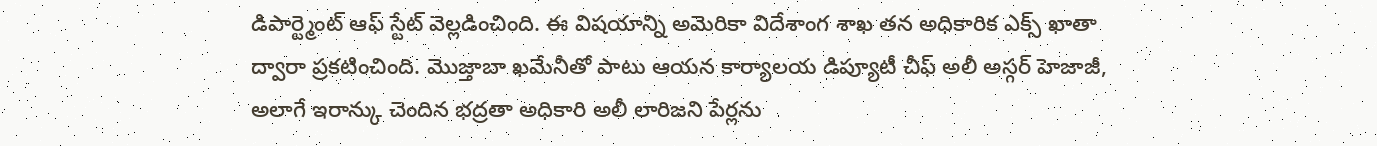డిపార్ట్మెంట్ ఆఫ్ స్టేట్ వెల్లడించింది. ఈ విషయాన్ని అమెరికా విదేశాంగ శాఖ తన అధికారిక ఎక్స్ ఖాతా ద్వారా ప్రకటించింది. మొజ్తాబా ఖమేనీతో పాటు ఆయన కార్యాలయ డిప్యూటీ చీఫ్ అలీ అస్గర్ హెజాజీ, అలాగే ఇరాన్కు చెందిన భద్రతా అధికారి అలీ లారిజని పేర్లను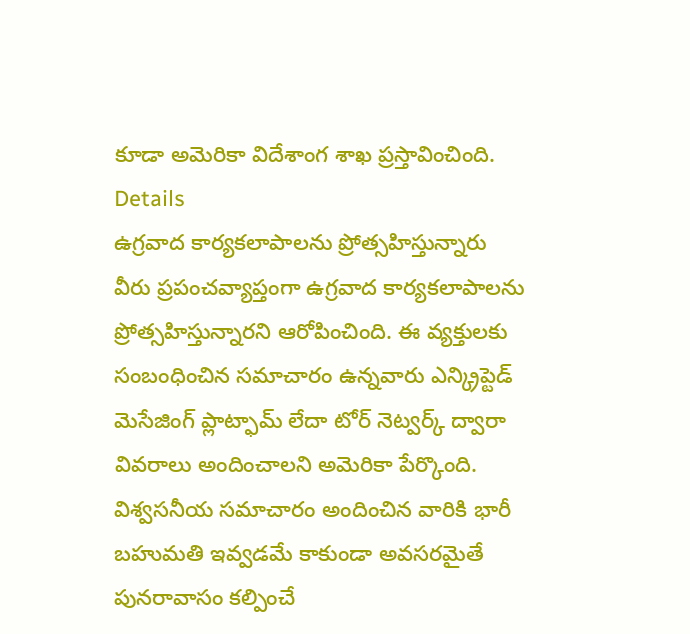కూడా అమెరికా విదేశాంగ శాఖ ప్రస్తావించింది.
Details
ఉగ్రవాద కార్యకలాపాలను ప్రోత్సహిస్తున్నారు
వీరు ప్రపంచవ్యాప్తంగా ఉగ్రవాద కార్యకలాపాలను ప్రోత్సహిస్తున్నారని ఆరోపించింది. ఈ వ్యక్తులకు సంబంధించిన సమాచారం ఉన్నవారు ఎన్క్రిప్టెడ్ మెసేజింగ్ ప్లాట్ఫామ్ లేదా టోర్ నెట్వర్క్ ద్వారా వివరాలు అందించాలని అమెరికా పేర్కొంది. విశ్వసనీయ సమాచారం అందించిన వారికి భారీ బహుమతి ఇవ్వడమే కాకుండా అవసరమైతే పునరావాసం కల్పించే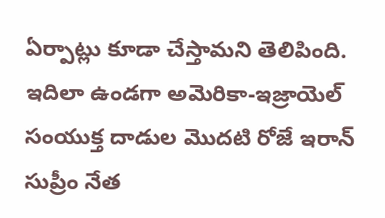ఏర్పాట్లు కూడా చేస్తామని తెలిపింది. ఇదిలా ఉండగా అమెరికా-ఇజ్రాయెల్ సంయుక్త దాడుల మొదటి రోజే ఇరాన్ సుప్రీం నేత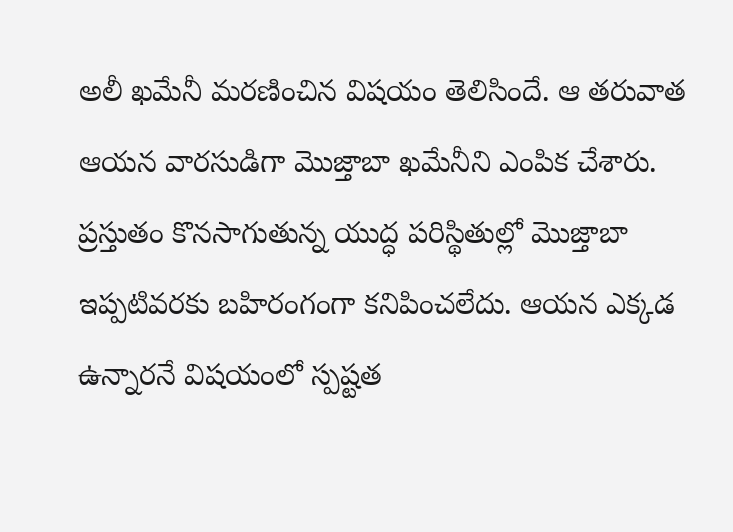అలీ ఖమేనీ మరణించిన విషయం తెలిసిందే. ఆ తరువాత ఆయన వారసుడిగా మొజ్తాబా ఖమేనీని ఎంపిక చేశారు. ప్రస్తుతం కొనసాగుతున్న యుద్ధ పరిస్థితుల్లో మొజ్తాబా ఇప్పటివరకు బహిరంగంగా కనిపించలేదు. ఆయన ఎక్కడ ఉన్నారనే విషయంలో స్పష్టత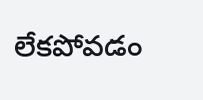లేకపోవడం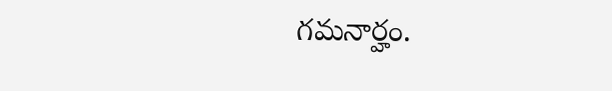గమనార్హం.